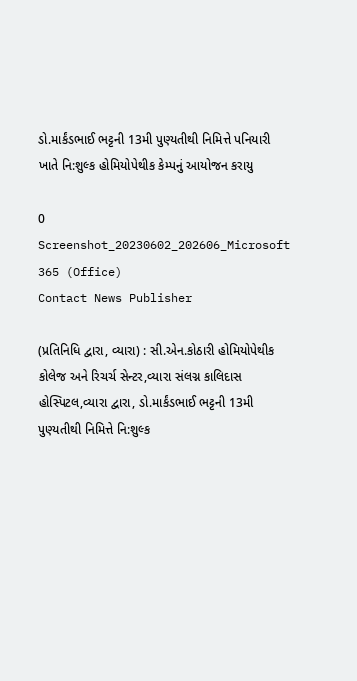ડો.માર્કંડભાઈ ભટ્ટની 13મી પુણ્યતીથી નિમિત્તે પનિયારી ખાતે નિ:શુલ્ક હોમિયોપેથીક કેમ્પનું આયોજન કરાયુ

0
Screenshot_20230602_202606_Microsoft 365 (Office)
Contact News Publisher

(પ્રતિનિધિ દ્વારા, વ્યારા) : સી.એન.કોઠારી હોમિયોપેથીક કોલેજ અને રિચર્ચ સેન્ટર,વ્યારા સંલગ્ન કાલિદાસ હોસ્પિટલ,વ્યારા દ્વારા, ડો.માર્કંડભાઈ ભટ્ટની 13મી પુણ્યતીથી નિમિત્તે નિ:શુલ્ક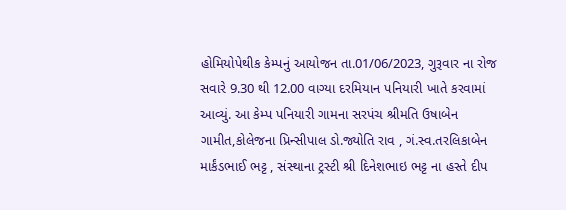હોમિયોપેથીક કેમ્પનું આયોજન તા.01/06/2023, ગુરૂવાર ના રોજ સવારે 9.30 થી 12.00 વાગ્યા દરમિયાન પનિયારી ખાતે કરવામાં આવ્યું. આ કેમ્પ પનિયારી ગામના સરપંચ શ્રીમતિ ઉષાબેન ગામીત,કોલેજના પ્રિન્સીપાલ ડો.જ્યોતિ રાવ , ગં.સ્વ.તરલિકાબેન માર્કંડભાઈ ભટ્ટ , સંસ્થાના ટ્રસ્ટી શ્રી દિનેશભાઇ ભટ્ટ ના હસ્તે દીપ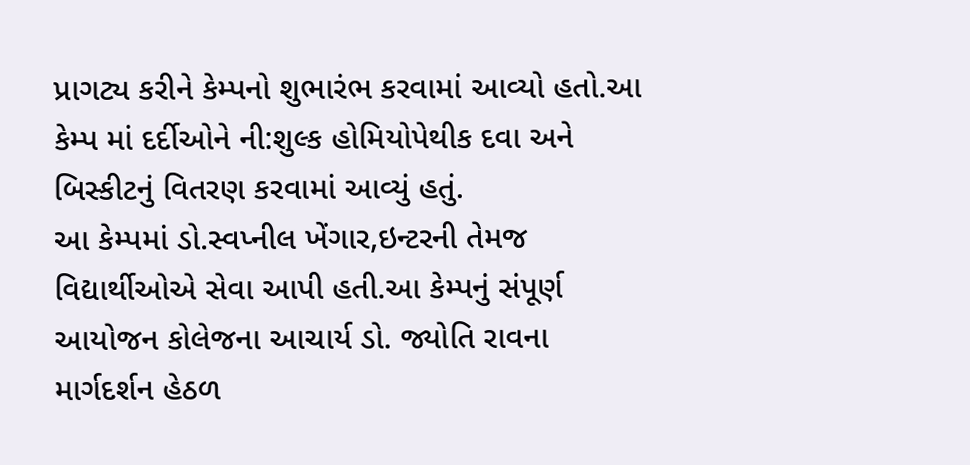પ્રાગટ્ય કરીને કેમ્પનો શુભારંભ કરવામાં આવ્યો હતો.આ કેમ્પ માં દર્દીઓને ની:શુલ્ક હોમિયોપેથીક દવા અને બિસ્કીટનું વિતરણ કરવામાં આવ્યું હતું.
આ કેમ્પમાં ડો.સ્વપ્નીલ ખેંગાર,ઇન્ટરની તેમજ વિદ્યાર્થીઓએ સેવા આપી હતી.આ કેમ્પનું સંપૂર્ણ આયોજન કોલેજના આચાર્ય ડો. જ્યોતિ રાવના માર્ગદર્શન હેઠળ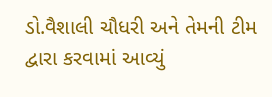ડો.વૈશાલી ચૌધરી અને તેમની ટીમ દ્વારા કરવામાં આવ્યું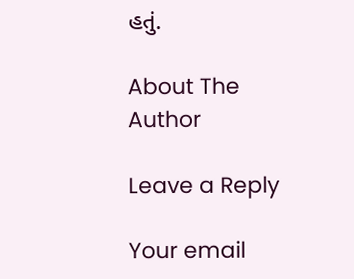હતું.

About The Author

Leave a Reply

Your email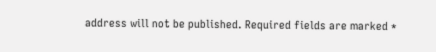address will not be published. Required fields are marked *